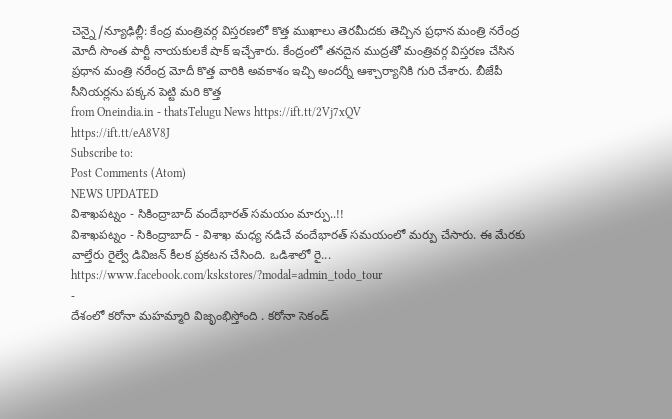చెన్నై/న్యూఢిల్లీ: కేంద్ర మంత్రివర్గ విస్తరణలో కొత్త ముఖాలు తెరమీదకు తెచ్చిన ప్రధాన మంత్రి నరేంద్ర మోదీ సొంత పార్టీ నాయకులకే షాక్ ఇచ్చేశారు. కేంద్రంలో తనదైన ముద్రతో మంత్రివర్గ విస్తరణ చేసిన ప్రధాన మంత్రి నరేంద్ర మోదీ కొత్త వారికి అవకాశం ఇచ్చి అందర్నీ ఆశ్చార్యానికి గురి చేశారు. బీజేపీ సీనియర్లను పక్కన పెట్టి మరి కొత్త
from Oneindia.in - thatsTelugu News https://ift.tt/2Vj7xQV
https://ift.tt/eA8V8J
Subscribe to:
Post Comments (Atom)
NEWS UPDATED
విశాఖపట్నం - సికింద్రాబాద్ వందేభారత్ సమయం మార్పు..!!
విశాఖపట్నం - సికింద్రాబాద్ - విశాఖ మధ్య నడిచే వందేభారత్ సమయంలో మర్పు చేసారు. ఈ మేరకు వాల్తేరు రైల్వే డివిజన్ కీలక ప్రకటన చేసింది. ఒడిశాలో రై...
https://www.facebook.com/kskstores/?modal=admin_todo_tour
-
దేశంలో కరోనా మహమ్మారి విజృంభిస్తోంది . కరోనా సెకండ్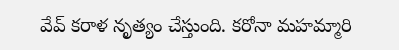వేవ్ కరాళ నృత్యం చేస్తుంది. కరోనా మహమ్మారి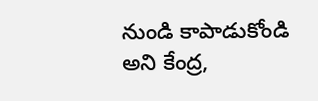నుండి కాపాడుకోండి అని కేంద్ర,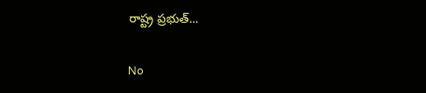రాష్ట్ర ప్రభుత్...

No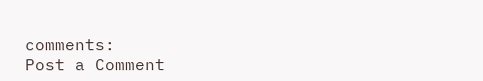comments:
Post a Comment